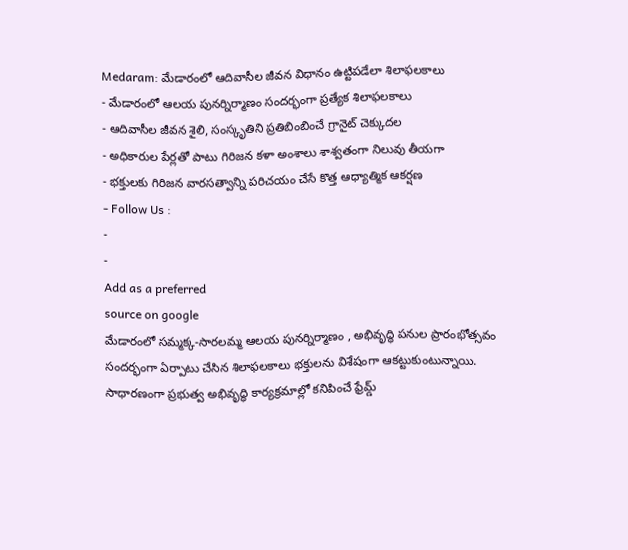Medaram: మేడారంలో ఆదివాసీల జీవన విధానం ఉట్టిపడేలా శిలాఫలకాలు
- మేడారంలో ఆలయ పునర్నిర్మాణం సందర్భంగా ప్రత్యేక శిలాఫలకాలు
- ఆదివాసీల జీవన శైలి, సంస్కృతిని ప్రతిబింబించే గ్రానైట్ చెక్కుదల
- అధికారుల పేర్లతో పాటు గిరిజన కళా అంశాలు శాశ్వతంగా నిలువు తీయగా
- భక్తులకు గిరిజన వారసత్వాన్ని పరిచయం చేసే కొత్త ఆధ్యాత్మిక ఆకర్షణ
- Follow Us :
-
-
Add as a preferred
source on google
మేడారంలో సమ్మక్క-సారలమ్మ ఆలయ పునర్నిర్మాణం , అభివృద్ధి పనుల ప్రారంభోత్సవం సందర్భంగా ఏర్పాటు చేసిన శిలాఫలకాలు భక్తులను విశేషంగా ఆకట్టుకుంటున్నాయి. సాధారణంగా ప్రభుత్వ అభివృద్ధి కార్యక్రమాల్లో కనిపించే ఫ్రేమ్డ్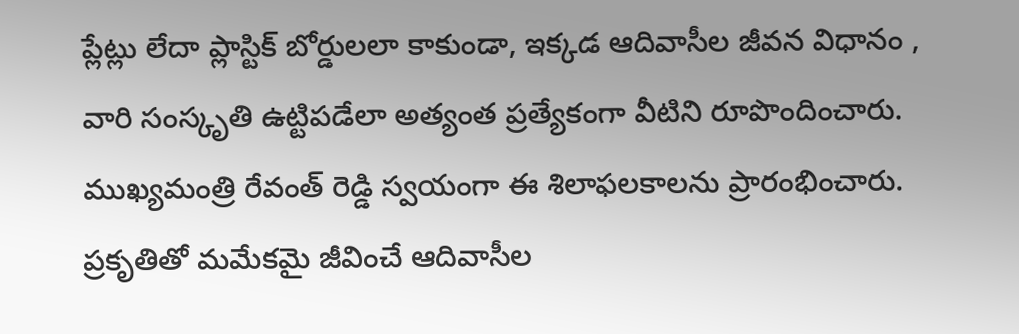ప్లేట్లు లేదా ప్లాస్టిక్ బోర్డులలా కాకుండా, ఇక్కడ ఆదివాసీల జీవన విధానం , వారి సంస్కృతి ఉట్టిపడేలా అత్యంత ప్రత్యేకంగా వీటిని రూపొందించారు. ముఖ్యమంత్రి రేవంత్ రెడ్డి స్వయంగా ఈ శిలాఫలకాలను ప్రారంభించారు. ప్రకృతితో మమేకమై జీవించే ఆదివాసీల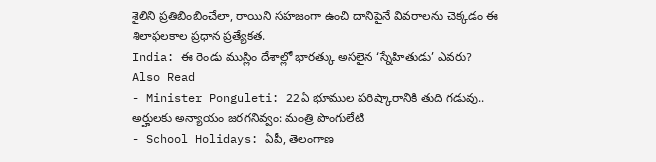శైలిని ప్రతిబింబించేలా, రాయిని సహజంగా ఉంచి దానిపైనే వివరాలను చెక్కడం ఈ శిలాఫలకాల ప్రధాన ప్రత్యేకత.
India: ఈ రెండు ముస్లిం దేశాల్లో భారత్కు అసలైన ‘స్నేహితుడు’ ఎవరు?
Also Read
- Minister Ponguleti: 22ఏ భూముల పరిష్కారానికి తుది గడువు.. అర్హులకు అన్యాయం జరగనివ్వం: మంత్రి పొంగులేటి
- School Holidays: ఏపీ, తెలంగాణ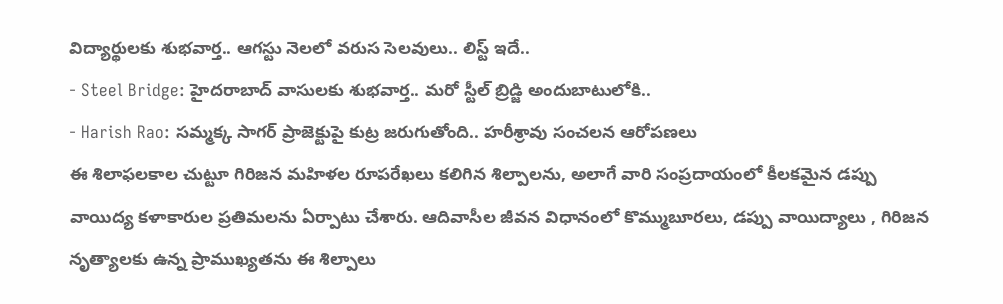విద్యార్థులకు శుభవార్త.. ఆగస్టు నెలలో వరుస సెలవులు.. లిస్ట్ ఇదే..
- Steel Bridge: హైదరాబాద్ వాసులకు శుభవార్త.. మరో స్టీల్ బ్రిడ్జి అందుబాటులోకి..
- Harish Rao: సమ్మక్క సాగర్ ప్రాజెక్టుపై కుట్ర జరుగుతోంది.. హరీశ్రావు సంచలన ఆరోపణలు
ఈ శిలాఫలకాల చుట్టూ గిరిజన మహిళల రూపరేఖలు కలిగిన శిల్పాలను, అలాగే వారి సంప్రదాయంలో కీలకమైన డప్పు వాయిద్య కళాకారుల ప్రతిమలను ఏర్పాటు చేశారు. ఆదివాసీల జీవన విధానంలో కొమ్ముబూరలు, డప్పు వాయిద్యాలు , గిరిజన నృత్యాలకు ఉన్న ప్రాముఖ్యతను ఈ శిల్పాలు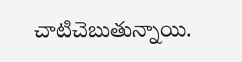చాటిచెబుతున్నాయి.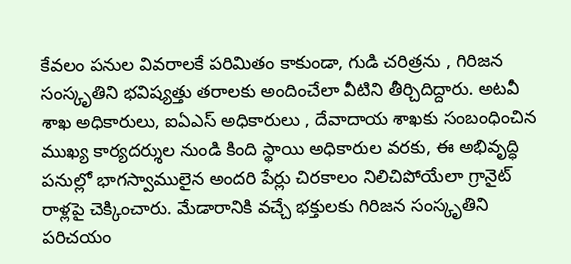కేవలం పనుల వివరాలకే పరిమితం కాకుండా, గుడి చరిత్రను , గిరిజన సంస్కృతిని భవిష్యత్తు తరాలకు అందించేలా వీటిని తీర్చిదిద్దారు. అటవీ శాఖ అధికారులు, ఐఏఎస్ అధికారులు , దేవాదాయ శాఖకు సంబంధించిన ముఖ్య కార్యదర్శుల నుండి కింది స్థాయి అధికారుల వరకు, ఈ అభివృద్ధి పనుల్లో భాగస్వాములైన అందరి పేర్లు చిరకాలం నిలిచిపోయేలా గ్రానైట్ రాళ్లపై చెక్కించారు. మేడారానికి వచ్చే భక్తులకు గిరిజన సంస్కృతిని పరిచయం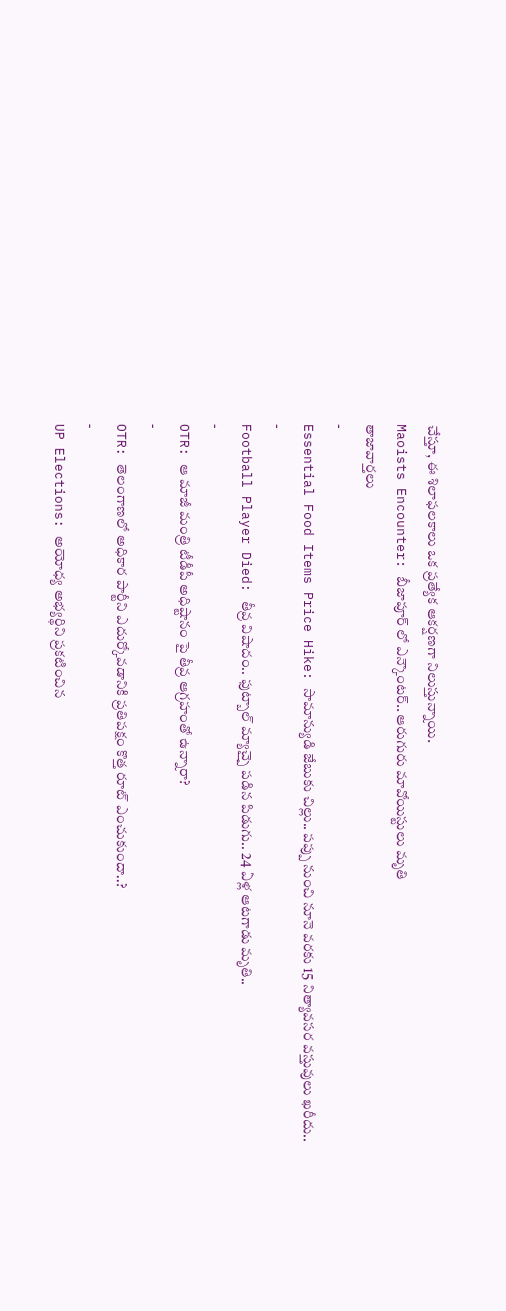చేస్తూ, ఈ శిలాఫలకాలు ఒక ప్రత్యేక ఆకర్షణగా నిలుస్తున్నాయి.
Maoists Encounter: బీజాపూర్ లో ఎన్కౌంటర్.. ఆరుగురు మావోయిస్టులు మృతి
తాజావార్తలు
-
Essential Food Items Price Hike: సామాన్యుడి జేబుకు చిల్లు.. పప్పు నుంచి నూనె వరకు 15 నిత్యావసర వస్తువులు ఖరీదు..
-
Football Player Died: తీవ్ర విషాదం.. ఫుట్బాల్ మ్యాచ్పై పడిన పిడుగు.. 24 ఏళ్ల ఆటగాడు మృతి..
-
OTR: ఆ మాజీ మంత్రి టీడీపీ అధిష్టానం పై తీవ్ర ఆగ్రహంతో ఉన్నారా?
-
OTR: తెలంగాణలో అధికార పార్టీని ఎదుర్కోవడానికి ప్రతిపక్షం కొత్త రూట్ ఎంచుకుందా..?
-
UP Elections: అయోధ్య అభ్యర్థిని ప్రకటించిన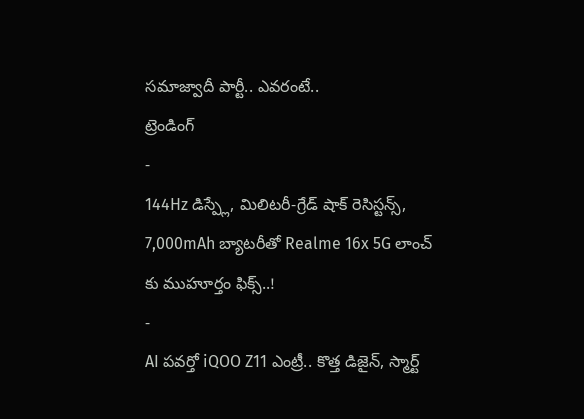సమాజ్వాదీ పార్టీ.. ఎవరంటే..
ట్రెండింగ్
-
144Hz డిస్ప్లే, మిలిటరీ-గ్రేడ్ షాక్ రెసిస్టన్స్, 7,000mAh బ్యాటరీతో Realme 16x 5G లాంచ్ కు ముహూర్తం ఫిక్స్..!
-
AI పవర్తో iQOO Z11 ఎంట్రీ.. కొత్త డిజైన్, స్మార్ట్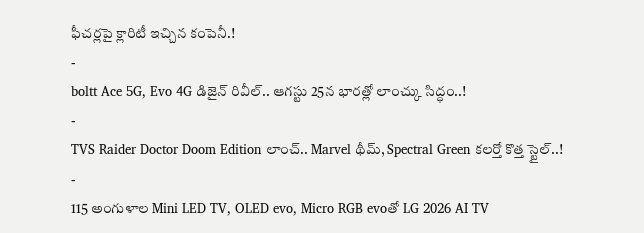ఫీచర్లపై క్లారిటీ ఇచ్చిన కంపెనీ.!
-
boltt Ace 5G, Evo 4G డిజైన్ రివీల్.. ఆగస్టు 25న భారత్లో లాంచ్కు సిద్ధం..!
-
TVS Raider Doctor Doom Edition లాంచ్.. Marvel థీమ్, Spectral Green కలర్తో కొత్త స్టైల్..!
-
115 అంగుళాల Mini LED TV, OLED evo, Micro RGB evoతో LG 2026 AI TV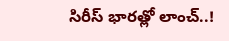సిరీస్ భారత్లో లాంచ్..!